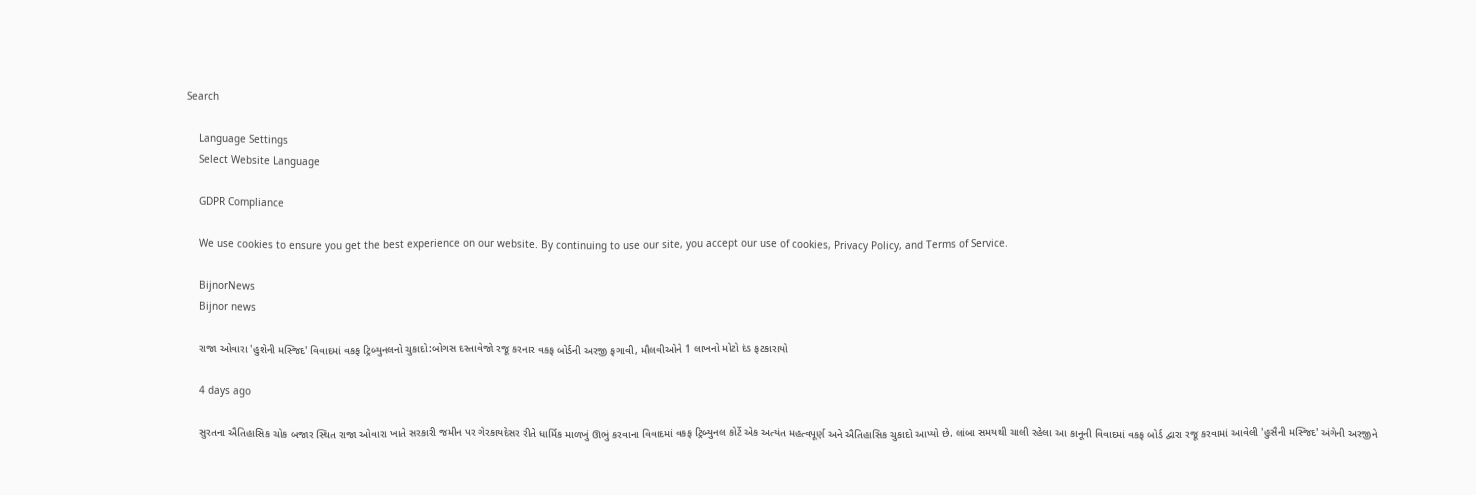Search

    Language Settings
    Select Website Language

    GDPR Compliance

    We use cookies to ensure you get the best experience on our website. By continuing to use our site, you accept our use of cookies, Privacy Policy, and Terms of Service.

    BijnorNews
    Bijnor news

    રાજા ઓવારા 'હુશેની મસ્જિદ' વિવાદમાં વકફ ટ્રિબ્યુનલનો ચુકાદો:બોગસ દસ્તાવેજો રજૂ કરનાર વકફ બોર્ડની અરજી ફગાવી, મૌલવીઓને 1 લાખનો મોટો દંડ ફટકારાયો

    4 days ago

    સુરતના ઐતિહાસિક ચોક બજાર સ્થિત રાજા ઓવારા ખાતે સરકારી જમીન પર ગેરકાયદેસર રીતે ધાર્મિક માળખું ઊભું કરવાના વિવાદમાં વકફ ટ્રિબ્યુનલ કોર્ટે એક અત્યંત મહત્વપૂર્ણ અને ઐતિહાસિક ચુકાદો આપ્યો છે. લાંબા સમયથી ચાલી રહેલા આ કાનૂની વિવાદમાં વકફ બોર્ડ દ્વારા રજૂ કરવામાં આવેલી 'હુસૈની મસ્જિદ' અંગેની અરજીને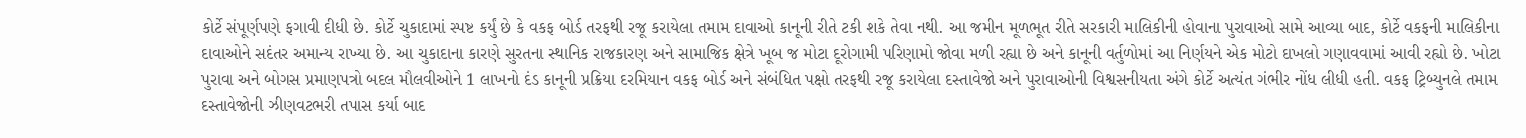કોર્ટે સંપૂર્ણપણે ફગાવી દીધી છે. કોર્ટે ચુકાદામાં સ્પષ્ટ કર્યું છે કે વકફ બોર્ડ તરફથી રજૂ કરાયેલા તમામ દાવાઓ કાનૂની રીતે ટકી શકે તેવા નથી. આ જમીન મૂળભૂત રીતે સરકારી માલિકીની હોવાના પુરાવાઓ સામે આવ્યા બાદ, કોર્ટે વકફની માલિકીના દાવાઓને સદંતર અમાન્ય રાખ્યા છે. આ ચુકાદાના કારણે સુરતના સ્થાનિક રાજકારણ અને સામાજિક ક્ષેત્રે ખૂબ જ મોટા દૂરોગામી પરિણામો જોવા મળી રહ્યા છે અને કાનૂની વર્તુળોમાં આ નિર્ણયને એક મોટો દાખલો ગણાવવામાં આવી રહ્યો છે. ખોટા પુરાવા અને બોગસ પ્રમાણપત્રો બદલ મૌલવીઓને 1 લાખનો દંડ કાનૂની પ્રક્રિયા દરમિયાન વકફ બોર્ડ અને સંબંધિત પક્ષો તરફથી રજૂ કરાયેલા દસ્તાવેજો અને પુરાવાઓની વિશ્વસનીયતા અંગે કોર્ટે અત્યંત ગંભીર નોંધ લીધી હતી. વકફ ટ્રિબ્યુનલે તમામ દસ્તાવેજોની ઝીણવટભરી તપાસ કર્યા બાદ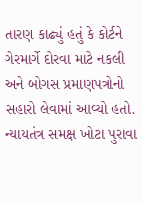તારણ કાઢ્યું હતું કે કોર્ટને ગેરમાર્ગે દોરવા માટે નકલી અને બોગસ પ્રમાણપત્રોનો સહારો લેવામાં આવ્યો હતો. ન્યાયતંત્ર સમક્ષ ખોટા પુરાવા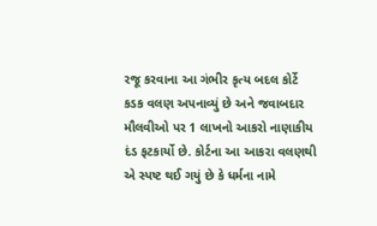રજૂ કરવાના આ ગંભીર કૃત્ય બદલ કોર્ટે કડક વલણ અપનાવ્યું છે અને જવાબદાર મૌલવીઓ પર 1 લાખનો આકરો નાણાકીય દંડ ફટકાર્યો છે. કોર્ટના આ આકરા વલણથી એ સ્પષ્ટ થઈ ગયું છે કે ધર્મના નામે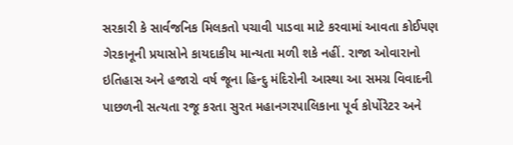સરકારી કે સાર્વજનિક મિલકતો પચાવી પાડવા માટે કરવામાં આવતા કોઈપણ ગેરકાનૂની પ્રયાસોને કાયદાકીય માન્યતા મળી શકે નહીં. રાજા ઓવારાનો ઇતિહાસ અને હજારો વર્ષ જૂના હિન્દુ મંદિરોની આસ્થા આ સમગ્ર વિવાદની પાછળની સત્યતા રજૂ કરતા સુરત મહાનગરપાલિકાના પૂર્વ કોર્પોરેટર અને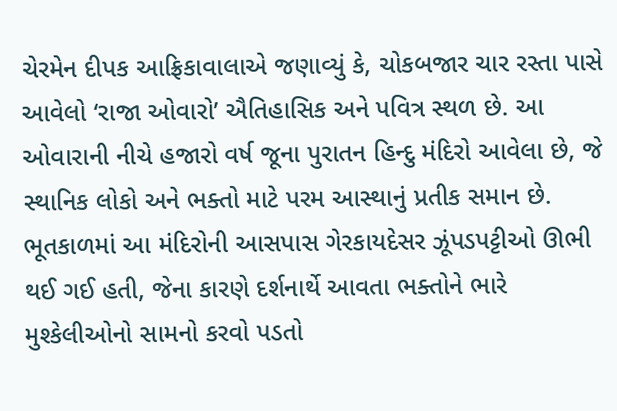ચેરમેન દીપક આફ્રિકાવાલાએ જણાવ્યું કે, ચોકબજાર ચાર રસ્તા પાસે આવેલો ‘રાજા ઓવારો’ ઐતિહાસિક અને પવિત્ર સ્થળ છે. આ ઓવારાની નીચે હજારો વર્ષ જૂના પુરાતન હિન્દુ મંદિરો આવેલા છે, જે સ્થાનિક લોકો અને ભક્તો માટે પરમ આસ્થાનું પ્રતીક સમાન છે. ભૂતકાળમાં આ મંદિરોની આસપાસ ગેરકાયદેસર ઝૂંપડપટ્ટીઓ ઊભી થઈ ગઈ હતી, જેના કારણે દર્શનાર્થે આવતા ભક્તોને ભારે મુશ્કેલીઓનો સામનો કરવો પડતો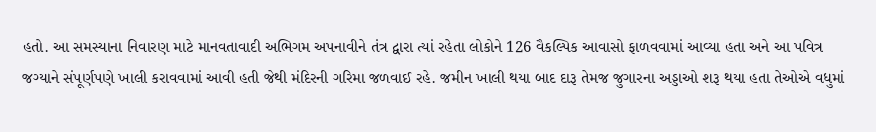હતો. આ સમસ્યાના નિવારણ માટે માનવતાવાદી અભિગમ અપનાવીને તંત્ર દ્વારા ત્યાં રહેતા લોકોને 126 વૈકલ્પિક આવાસો ફાળવવામાં આવ્યા હતા અને આ પવિત્ર જગ્યાને સંપૂર્ણપણે ખાલી કરાવવામાં આવી હતી જેથી મંદિરની ગરિમા જળવાઈ રહે. જમીન ખાલી થયા બાદ દારૂ તેમજ જુગારના અડ્ડાઓ શરૂ થયા હતા તેઓએ વધુમાં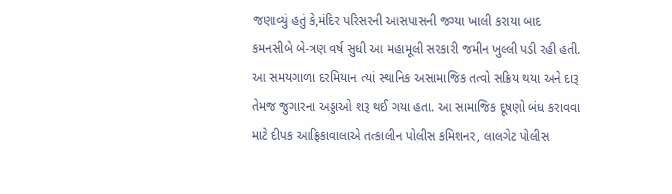જણાવ્યું હતું કે,મંદિર પરિસરની આસપાસની જગ્યા ખાલી કરાયા બાદ કમનસીબે બે-ત્રણ વર્ષ સુધી આ મહામૂલી સરકારી જમીન ખુલ્લી પડી રહી હતી. આ સમયગાળા દરમિયાન ત્યાં સ્થાનિક અસામાજિક તત્વો સક્રિય થયા અને દારૂ તેમજ જુગારના અડ્ડાઓ શરૂ થઈ ગયા હતા. આ સામાજિક દૂષણો બંધ કરાવવા માટે દીપક આફ્રિકાવાલાએ તત્કાલીન પોલીસ કમિશનર, લાલગેટ પોલીસ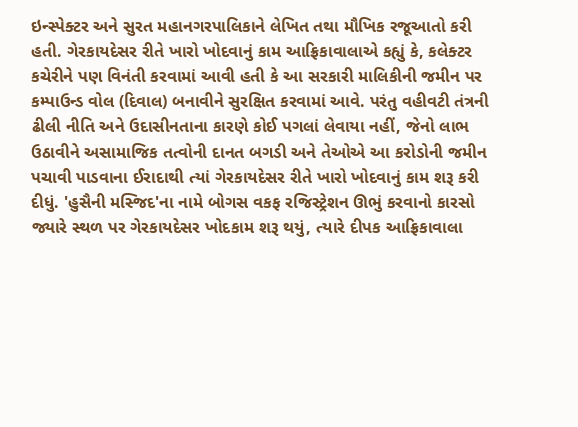ઇન્સ્પેક્ટર અને સુરત મહાનગરપાલિકાને લેખિત તથા મૌખિક રજૂઆતો કરી હતી. ગેરકાયદેસર રીતે ખારો ખોદવાનું કામ આફ્રિકાવાલાએ કહ્યું કે, કલેક્ટર કચેરીને પણ વિનંતી કરવામાં આવી હતી કે આ સરકારી માલિકીની જમીન પર કમ્પાઉન્ડ વોલ (દિવાલ) બનાવીને સુરક્ષિત કરવામાં આવે. પરંતુ વહીવટી તંત્રની ઢીલી નીતિ અને ઉદાસીનતાના કારણે કોઈ પગલાં લેવાયા નહીં, જેનો લાભ ઉઠાવીને અસામાજિક તત્વોની દાનત બગડી અને તેઓએ આ કરોડોની જમીન પચાવી પાડવાના ઈરાદાથી ત્યાં ગેરકાયદેસર રીતે ખારો ખોદવાનું કામ શરૂ કરી દીધું. 'હુસૈની મસ્જિદ'ના નામે બોગસ વકફ રજિસ્ટ્રેશન ઊભું કરવાનો કારસો જ્યારે સ્થળ પર ગેરકાયદેસર ખોદકામ શરૂ થયું, ત્યારે દીપક આફ્રિકાવાલા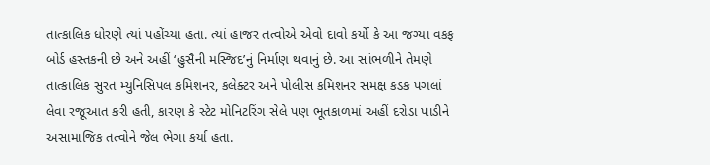તાત્કાલિક ધોરણે ત્યાં પહોંચ્યા હતા. ત્યાં હાજર તત્વોએ એવો દાવો કર્યો કે આ જગ્યા વકફ બોર્ડ હસ્તકની છે અને અહીં ‘હુસૈની મસ્જિદ’નું નિર્માણ થવાનું છે. આ સાંભળીને તેમણે તાત્કાલિક સુરત મ્યુનિસિપલ કમિશનર, કલેક્ટર અને પોલીસ કમિશનર સમક્ષ કડક પગલાં લેવા રજૂઆત કરી હતી, કારણ કે સ્ટેટ મોનિટરિંગ સેલે પણ ભૂતકાળમાં અહીં દરોડા પાડીને અસામાજિક તત્વોને જેલ ભેગા કર્યા હતા.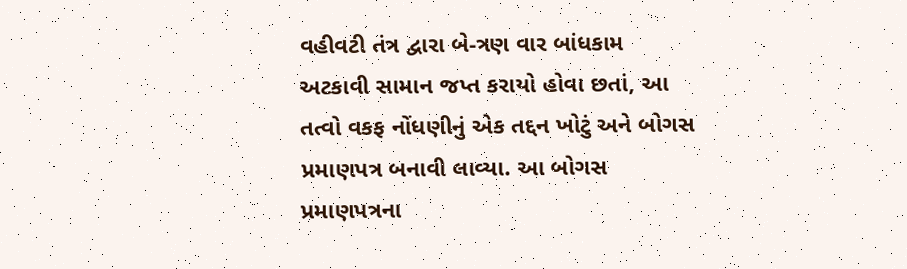વહીવટી તંત્ર દ્વારા બે-ત્રણ વાર બાંધકામ અટકાવી સામાન જપ્ત કરાયો હોવા છતાં, આ તત્વો વકફ નોંધણીનું એક તદ્દન ખોટું અને બોગસ પ્રમાણપત્ર બનાવી લાવ્યા. આ બોગસ પ્રમાણપત્રના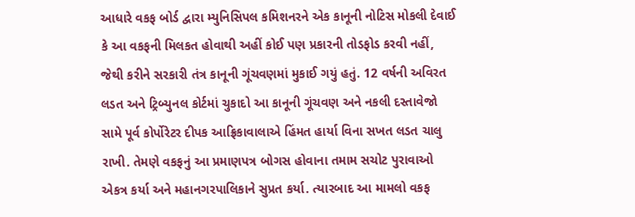આધારે વકફ બોર્ડ દ્વારા મ્યુનિસિપલ કમિશનરને એક કાનૂની નોટિસ મોકલી દેવાઈ કે આ વકફની મિલકત હોવાથી અહીં કોઈ પણ પ્રકારની તોડફોડ કરવી નહીં, જેથી કરીને સરકારી તંત્ર કાનૂની ગૂંચવણમાં મુકાઈ ગયું હતું. 12 વર્ષની અવિરત લડત અને ટ્રિબ્યુનલ કોર્ટમાં ચુકાદો આ કાનૂની ગૂંચવણ અને નકલી દસ્તાવેજો સામે પૂર્વ કોર્પોરેટર દીપક આફ્રિકાવાલાએ હિંમત હાર્યા વિના સખત લડત ચાલુ રાખી. તેમણે વકફનું આ પ્રમાણપત્ર બોગસ હોવાના તમામ સચોટ પુરાવાઓ એકત્ર કર્યા અને મહાનગરપાલિકાને સુપ્રત કર્યા. ત્યારબાદ આ મામલો વકફ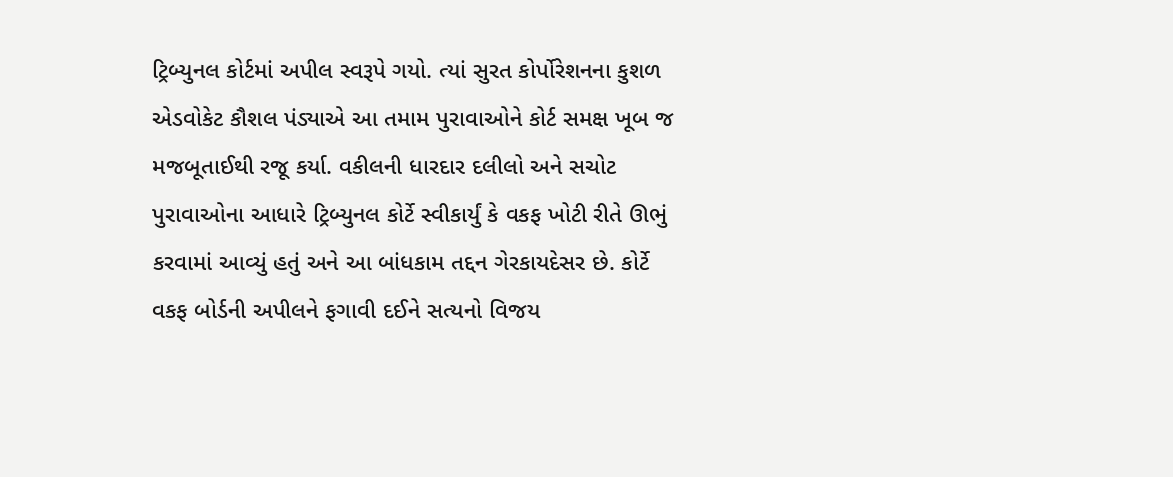ટ્રિબ્યુનલ કોર્ટમાં અપીલ સ્વરૂપે ગયો. ત્યાં સુરત કોર્પોરેશનના કુશળ એડવોકેટ કૌશલ પંડ્યાએ આ તમામ પુરાવાઓને કોર્ટ સમક્ષ ખૂબ જ મજબૂતાઈથી રજૂ કર્યા. વકીલની ધારદાર દલીલો અને સચોટ પુરાવાઓના આધારે ટ્રિબ્યુનલ કોર્ટે સ્વીકાર્યું કે વકફ ખોટી રીતે ઊભું કરવામાં આવ્યું હતું અને આ બાંધકામ તદ્દન ગેરકાયદેસર છે. કોર્ટે વકફ બોર્ડની અપીલને ફગાવી દઈને સત્યનો વિજય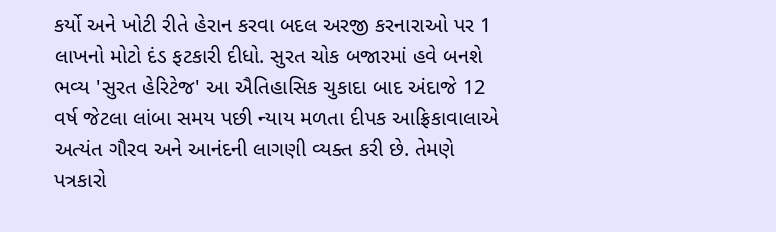કર્યો અને ખોટી રીતે હેરાન કરવા બદલ અરજી કરનારાઓ પર 1 લાખનો મોટો દંડ ફટકારી દીધો. સુરત ચોક બજારમાં હવે બનશે ભવ્ય 'સુરત હેરિટેજ' આ ઐતિહાસિક ચુકાદા બાદ અંદાજે 12 વર્ષ જેટલા લાંબા સમય પછી ન્યાય મળતા દીપક આફ્રિકાવાલાએ અત્યંત ગૌરવ અને આનંદની લાગણી વ્યક્ત કરી છે. તેમણે પત્રકારો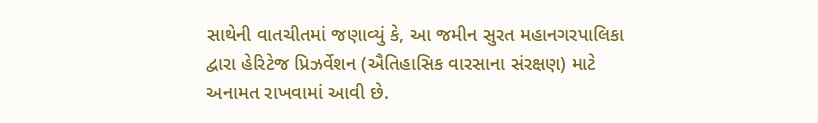સાથેની વાતચીતમાં જણાવ્યું કે, આ જમીન સુરત મહાનગરપાલિકા દ્વારા હેરિટેજ પ્રિઝર્વેશન (ઐતિહાસિક વારસાના સંરક્ષણ) માટે અનામત રાખવામાં આવી છે.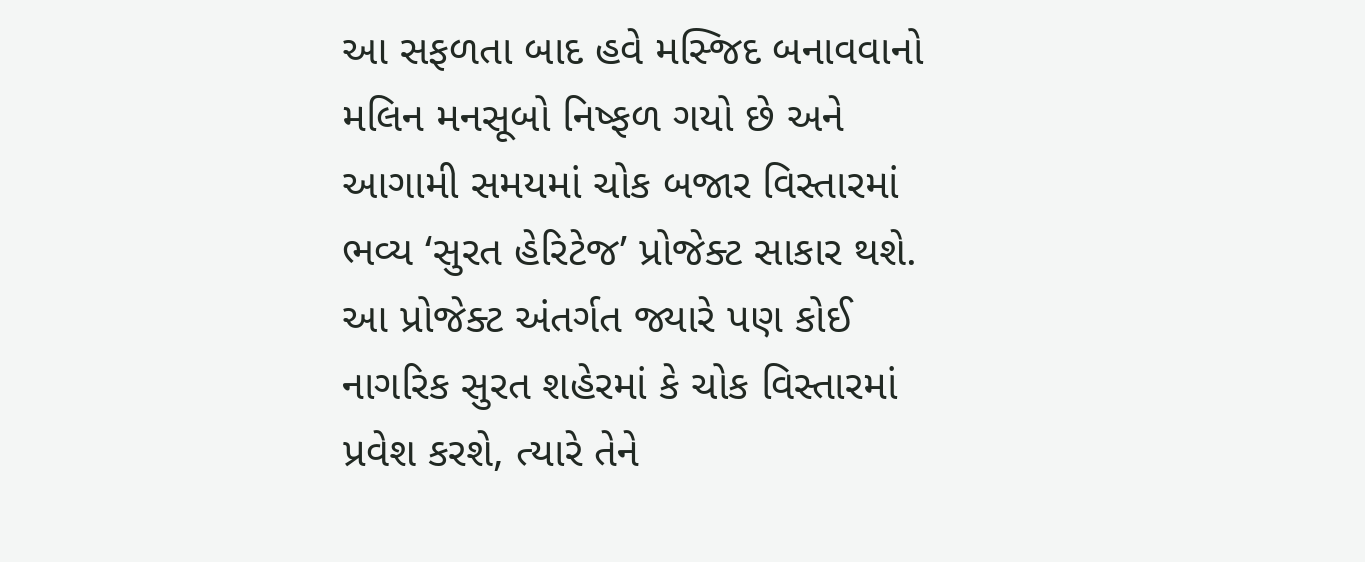આ સફળતા બાદ હવે મસ્જિદ બનાવવાનો મલિન મનસૂબો નિષ્ફળ ગયો છે અને આગામી સમયમાં ચોક બજાર વિસ્તારમાં ભવ્ય ‘સુરત હેરિટેજ’ પ્રોજેક્ટ સાકાર થશે. આ પ્રોજેક્ટ અંતર્ગત જ્યારે પણ કોઈ નાગરિક સુરત શહેરમાં કે ચોક વિસ્તારમાં પ્રવેશ કરશે, ત્યારે તેને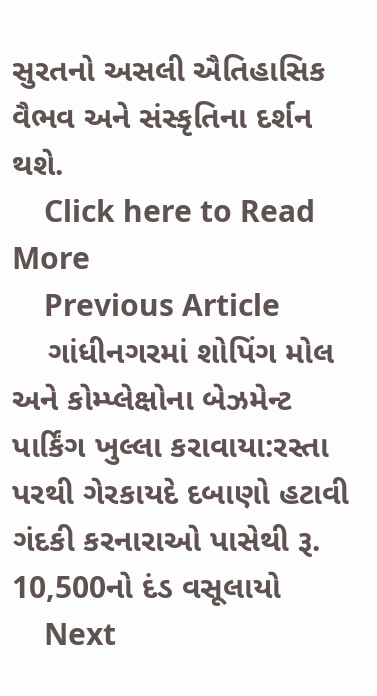સુરતનો અસલી ઐતિહાસિક વૈભવ અને સંસ્કૃતિના દર્શન થશે.
    Click here to Read More
    Previous Article
    ગાંધીનગરમાં શોપિંગ મોલ અને કોમ્પ્લેક્ષોના બેઝમેન્ટ પાર્કિંગ ખુલ્લા કરાવાયા:રસ્તા પરથી ગેરકાયદે દબાણો હટાવી ગંદકી કરનારાઓ પાસેથી રૂ. 10,500નો દંડ વસૂલાયો
    Next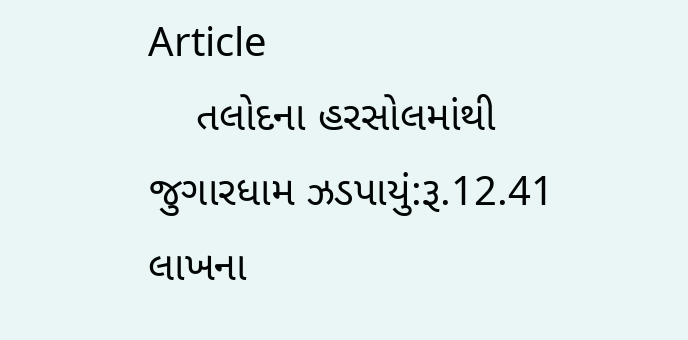Article
    તલોદના હરસોલમાંથી જુગારધામ ઝડપાયું:રૂ.12.41 લાખના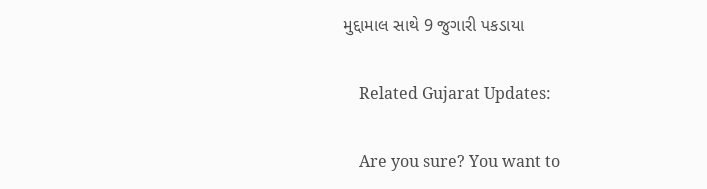મુદ્દામાલ સાથે 9 જુગારી પકડાયા

    Related Gujarat Updates:

    Are you sure? You want to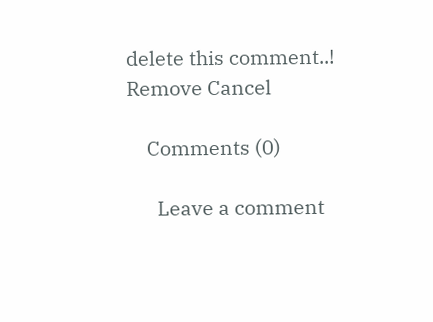delete this comment..! Remove Cancel

    Comments (0)

      Leave a comment